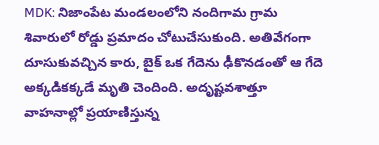MDK: నిజాంపేట మండలంలోని నందిగామ గ్రామ శివారులో రోడ్డు ప్రమాదం చోటుచేసుకుంది. అతివేగంగా దూసుకువచ్చిన కారు, బైక్ ఒక గేదెను ఢీకొనడంతో ఆ గేదె అక్కడికక్కడే మృతి చెందింది. అదృష్టవశాత్తూ వాహనాల్లో ప్రయాణిస్తున్న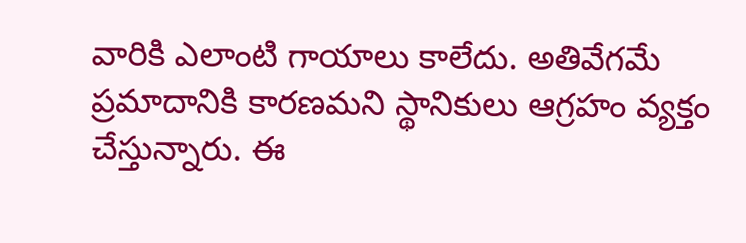వారికి ఎలాంటి గాయాలు కాలేదు. అతివేగమే ప్రమాదానికి కారణమని స్థానికులు ఆగ్రహం వ్యక్తం చేస్తున్నారు. ఈ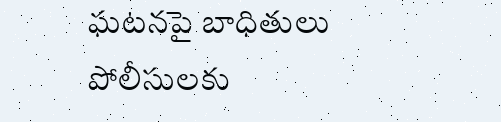ఘటనపై బాధితులు పోలీసులకు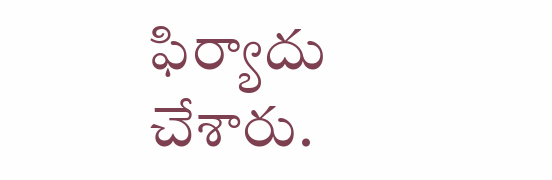ఫిర్యాదు చేశారు.